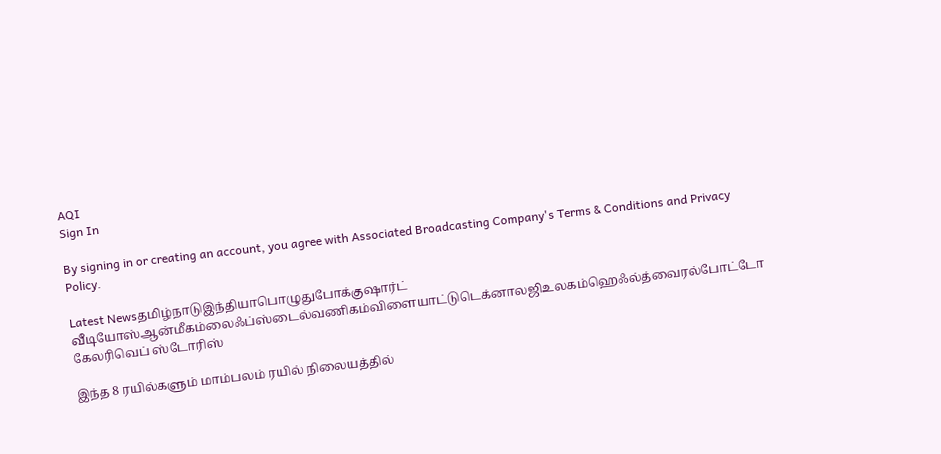AQI
Sign In

By signing in or creating an account, you agree with Associated Broadcasting Company's Terms & Conditions and Privacy Policy.

Latest Newsதமிழ்நாடுஇந்தியாபொழுதுபோக்குஷார்ட் வீடியோஸ்ஆன்மீகம்லைஃப்ஸ்டைல்வணிகம்விளையாட்டுடெக்னாலஜிஉலகம்ஹெஃல்த்வைரல்போட்டோ கேலரிவெப் ஸ்டோரிஸ்

இந்த 8 ரயில்களும் மாம்பலம் ரயில் நிலையத்தில்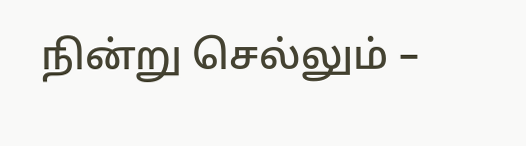நின்று செல்லும் –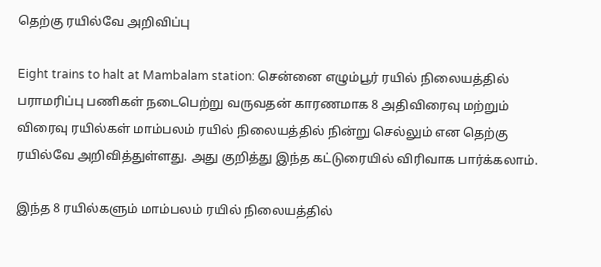தெற்கு ரயில்வே அறிவிப்பு

Eight trains to halt at Mambalam station: சென்னை எழும்பூர் ரயில் நிலையத்தில் பராமரிப்பு பணிகள் நடைபெற்று வருவதன் காரணமாக 8 அதிவிரைவு மற்றும் விரைவு ரயில்கள் மாம்பலம் ரயில் நிலையத்தில் நின்று செல்லும் என தெற்கு ரயில்வே அறிவித்துள்ளது. அது குறித்து இந்த கட்டுரையில் விரிவாக பார்க்கலாம்.

இந்த 8 ரயில்களும் மாம்பலம் ரயில் நிலையத்தில்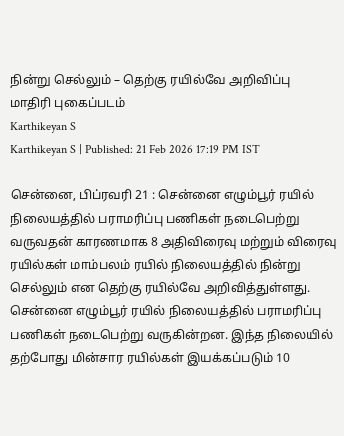நின்று செல்லும் – தெற்கு ரயில்வே அறிவிப்பு
மாதிரி புகைப்படம்
Karthikeyan S
Karthikeyan S | Published: 21 Feb 2026 17:19 PM IST

சென்னை, பிப்ரவரி 21 : சென்னை எழும்பூர் ரயில் நிலையத்தில் பராமரிப்பு பணிகள் நடைபெற்று வருவதன் காரணமாக 8 அதிவிரைவு மற்றும் விரைவு ரயில்கள் மாம்பலம் ரயில் நிலையத்தில் நின்று செல்லும் என தெற்கு ரயில்வே அறிவித்துள்ளது. சென்னை எழும்பூர் ரயில் நிலையத்தில் பராமரிப்பு பணிகள் நடைபெற்று வருகின்றன. இந்த நிலையில் தற்போது மின்சார ரயில்கள் இயக்கப்படும் 10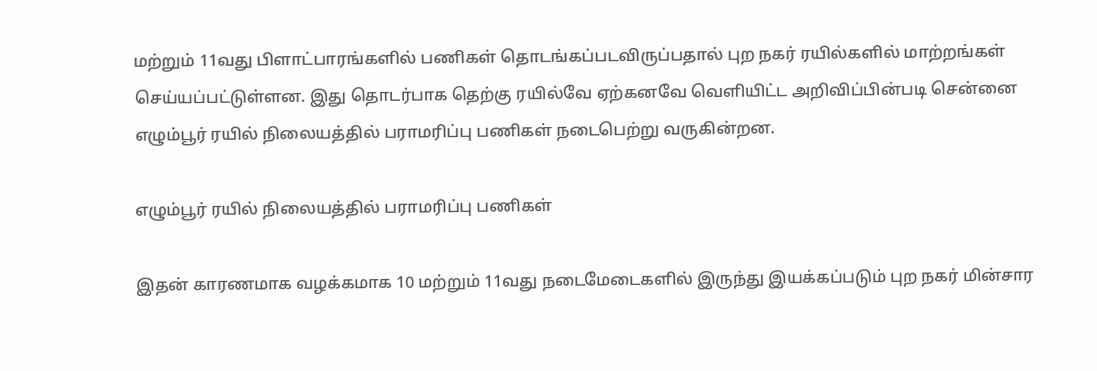மற்றும் 11வது பிளாட்பாரங்களில் பணிகள் தொடங்கப்படவிருப்பதால் புற நகர் ரயில்களில் மாற்றங்கள் செய்யப்பட்டுள்ளன. இது தொடர்பாக தெற்கு ரயில்வே ஏற்கனவே வெளியிட்ட அறிவிப்பின்படி சென்னை எழும்பூர் ரயில் நிலையத்தில் பராமரிப்பு பணிகள் நடைபெற்று வருகின்றன.

எழும்பூர் ரயில் நிலையத்தில் பராமரிப்பு பணிகள்

இதன் காரணமாக வழக்கமாக 10 மற்றும் 11வது நடைமேடைகளில் இருந்து இயக்கப்படும் புற நகர் மின்சார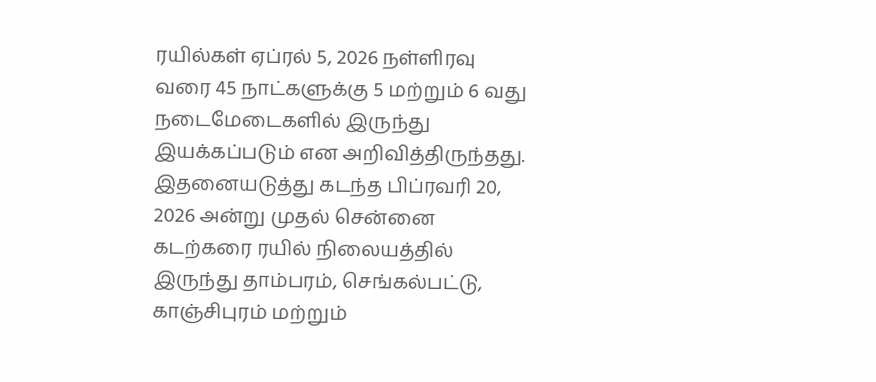ரயில்கள் ஏப்ரல் 5, 2026 நள்ளிரவு வரை 45 நாட்களுக்கு 5 மற்றும் 6 வது நடைமேடைகளில் இருந்து இயக்கப்படும் என அறிவித்திருந்தது. இதனையடுத்து கடந்த பிப்ரவரி 20, 2026 அன்று முதல் சென்னை கடற்கரை ரயில் நிலையத்தில் இருந்து தாம்பரம், செங்கல்பட்டு, காஞ்சிபுரம் மற்றும்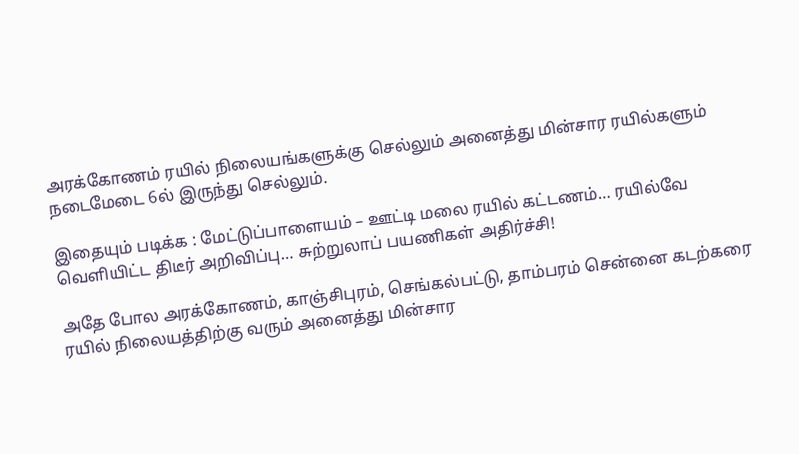அரக்கோணம் ரயில் நிலையங்களுக்கு செல்லும் அனைத்து மின்சார ரயில்களும் நடைமேடை 6ல் இருந்து செல்லும்.

இதையும் படிக்க : மேட்டுப்பாளையம் – ஊட்டி மலை ரயில் கட்டணம்… ரயில்வே வெளியிட்ட திடீர் அறிவிப்பு… சுற்றுலாப் பயணிகள் அதிர்ச்சி!

அதே போல அரக்கோணம், காஞ்சிபுரம், செங்கல்பட்டு, தாம்பரம் சென்னை கடற்கரை ரயில் நிலையத்திற்கு வரும் அனைத்து மின்சார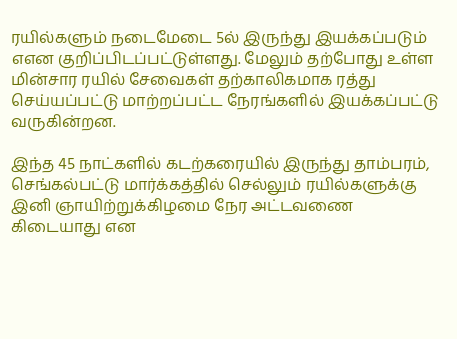ரயில்களும் நடைமேடை 5ல் இருந்து இயக்கப்படும் எஎன குறிப்பிடப்பட்டுள்ளது. மேலும் தற்போது உள்ள மின்சார ரயில் சேவைகள் தற்காலிகமாக ரத்து செய்யப்பட்டு மாற்றப்பட்ட நேரங்களில் இயக்கப்பட்டு வருகின்றன.

இந்த 45 நாட்களில் கடற்கரையில் இருந்து தாம்பரம், செங்கல்பட்டு மார்க்கத்தில் செல்லும் ரயில்களுக்கு இனி ஞாயிற்றுக்கிழமை நேர அட்டவணை கிடையாது என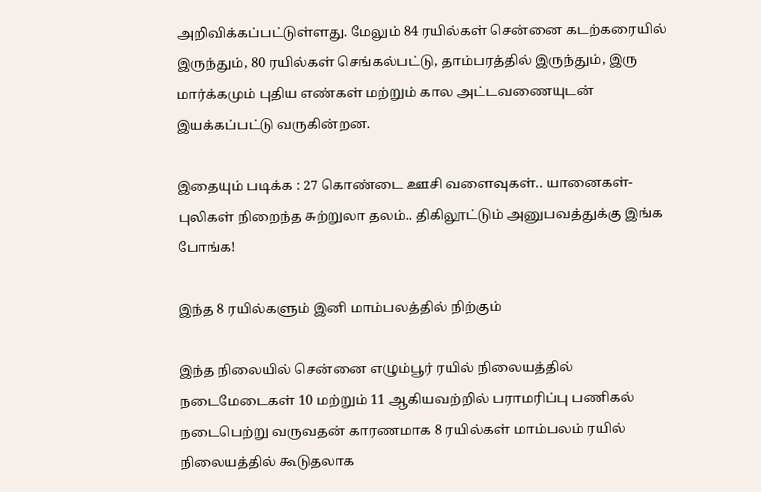அறிவிக்கப்பட்டுள்ளது. மேலும் 84 ரயில்கள் சென்னை கடற்கரையில் இருந்தும், 80 ரயில்கள் செங்கல்பட்டு, தாம்பரத்தில் இருந்தும், இரு மார்க்கமும் புதிய எண்கள் மற்றும் கால அட்டவணையுடன் இயக்கப்பட்டு வருகின்றன.

இதையும் படிக்க : 27 கொண்டை ஊசி வளைவுகள்.. யானைகள்-புலிகள் நிறைந்த சுற்றுலா தலம்.. திகிலூட்டும் அனுபவத்துக்கு இங்க போங்க!

இந்த 8 ரயில்களும் இனி மாம்பலத்தில் நிற்கும்

இந்த நிலையில் சென்னை எழும்பூர் ரயில் நிலையத்தில் நடைமேடைகள் 10 மற்றும் 11 ஆகியவற்றில் பராமரிப்பு பணிகல் நடைபெற்று வருவதன் காரணமாக 8 ரயில்கள் மாம்பலம் ரயில் நிலையத்தில் கூடுதலாக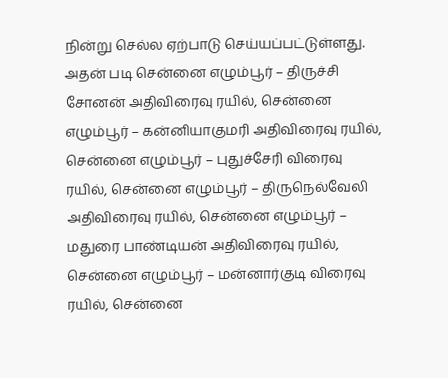நின்று செல்ல ஏற்பாடு செய்யப்பட்டுள்ளது. அதன் படி சென்னை எழும்பூர் – திருச்சி சோனன் அதிவிரைவு ரயில், சென்னை எழும்பூர் – கன்னியாகுமரி அதிவிரைவு ரயில், சென்னை எழும்பூர் – புதுச்சேரி விரைவு ரயில், சென்னை எழும்பூர் – திருநெல்வேலி அதிவிரைவு ரயில், சென்னை எழும்பூர் – மதுரை பாண்டியன் அதிவிரைவு ரயில், சென்னை எழும்பூர் – மன்னார்குடி விரைவு ரயில், சென்னை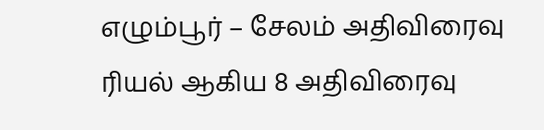எழும்பூர் – சேலம் அதிவிரைவு ரியல் ஆகிய 8 அதிவிரைவு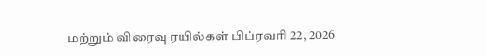மற்றும் விரைவு ரயில்கள் பிப்ரவரி 22, 2026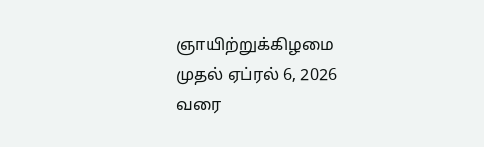ஞாயிற்றுக்கிழமை முதல் ஏப்ரல் 6, 2026 வரை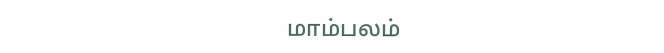மாம்பலம்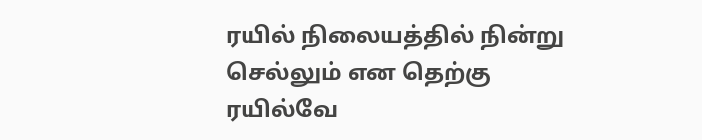ரயில் நிலையத்தில் நின்று செல்லும் என தெற்கு ரயில்வே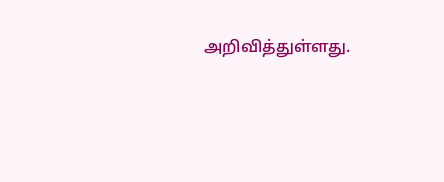அறிவித்துள்ளது.